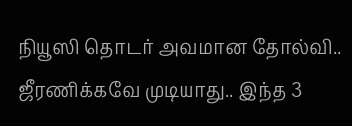நியூஸி தொடர் அவமான தோல்வி.. ஜீரணிக்கவே முடியாது.. இந்த 3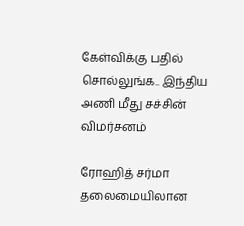கேள்விக்கு பதில் சொல்லுங்க.. இந்திய அணி மீது சச்சின் விமர்சனம்

ரோஹித் சர்மா தலைமையிலான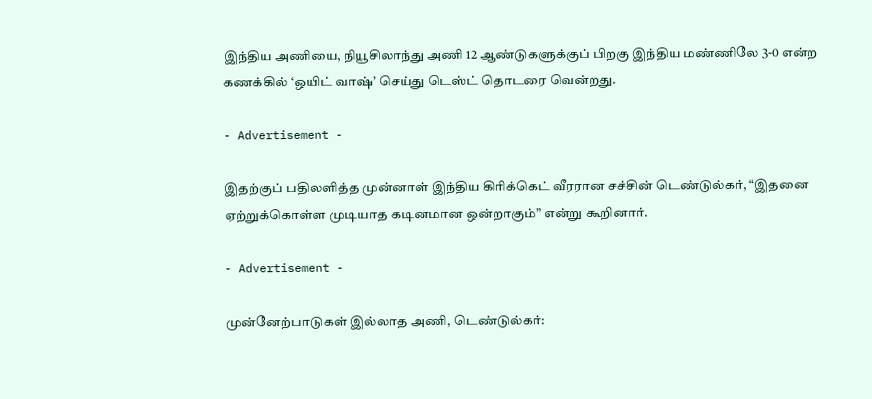இந்திய அணியை, நியூசிலாந்து அணி 12 ஆண்டுகளுக்குப் பிறகு இந்திய மண்ணிலே 3-0 என்ற கணக்கில் ‘ஒயிட் வாஷ்’ செய்து டெஸ்ட் தொடரை வென்றது.

- Advertisement -

இதற்குப் பதிலளித்த முன்னாள் இந்திய கிரிக்கெட் வீரரான சச்சின் டெண்டுல்கர், “இதனை ஏற்றுக்கொள்ள முடியாத கடினமான ஒன்றாகும்” என்று கூறினார்.

- Advertisement -

முன்னேற்பாடுகள் இல்லாத அணி, டெண்டுல்கர்: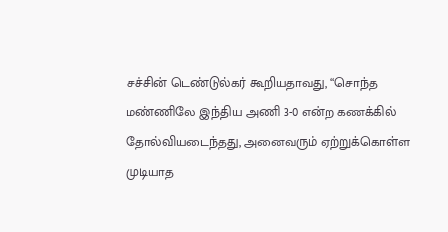சச்சின் டெண்டுல்கர் கூறியதாவது, “சொந்த மண்ணிலே இந்திய அணி 3-0 என்ற கணக்கில் தோல்வியடைந்தது, அனைவரும் ஏற்றுக்கொள்ள முடியாத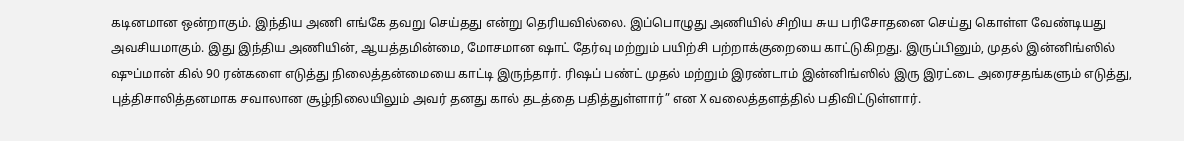கடினமான ஒன்றாகும். இந்திய அணி எங்கே தவறு செய்தது என்று தெரியவில்லை. இப்பொழுது அணியில் சிறிய சுய பரிசோதனை செய்து கொள்ள வேண்டியது அவசியமாகும். இது இந்திய அணியின், ஆயத்தமின்மை, மோசமான ஷாட் தேர்வு மற்றும் பயிற்சி பற்றாக்குறையை காட்டுகிறது. இருப்பினும், முதல் இன்னிங்ஸில் ஷுப்மான் கில் 90 ரன்களை எடுத்து நிலைத்தன்மையை காட்டி இருந்தார். ரிஷப் பண்ட் முதல் மற்றும் இரண்டாம் இன்னிங்ஸில் இரு இரட்டை அரைசதங்களும் எடுத்து, புத்திசாலித்தனமாக சவாலான சூழ்நிலையிலும் அவர் தனது கால் தடத்தை பதித்துள்ளார்” என X வலைத்தளத்தில் பதிவிட்டுள்ளார்.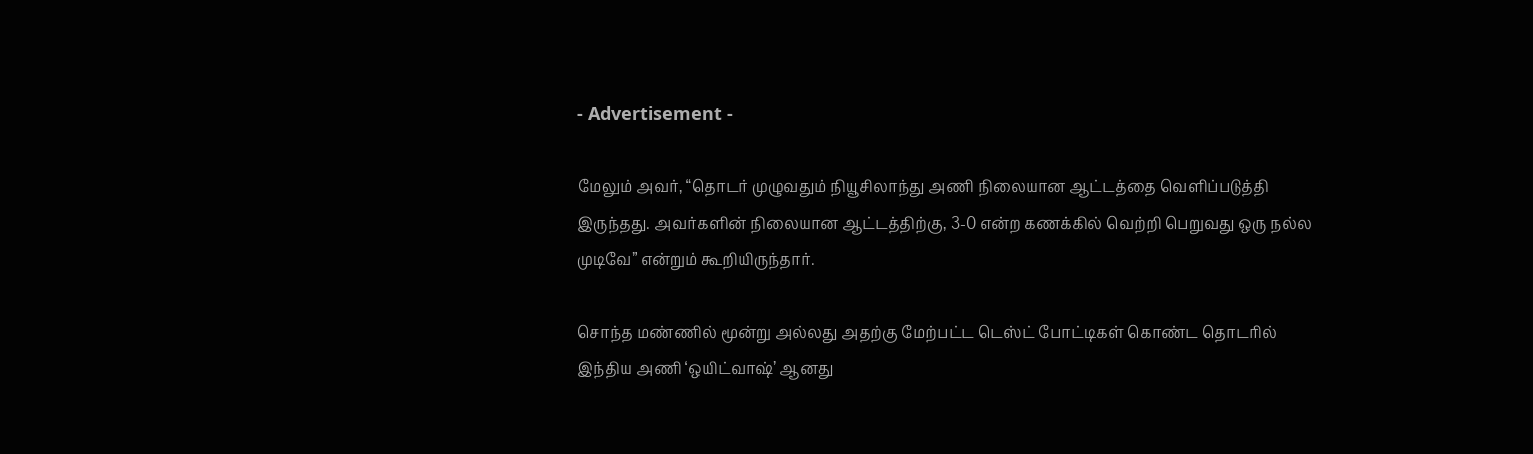- Advertisement -

மேலும் அவர், “தொடர் முழுவதும் நியூசிலாந்து அணி நிலையான ஆட்டத்தை வெளிப்படுத்தி இருந்தது. அவர்களின் நிலையான ஆட்டத்திற்கு, 3-0 என்ற கணக்கில் வெற்றி பெறுவது ஒரு நல்ல முடிவே” என்றும் கூறியிருந்தார்.

சொந்த மண்ணில் மூன்று அல்லது அதற்கு மேற்பட்ட டெஸ்ட் போட்டிகள் கொண்ட தொடரில் இந்திய அணி ‘ஒயிட்வாஷ்’ ஆனது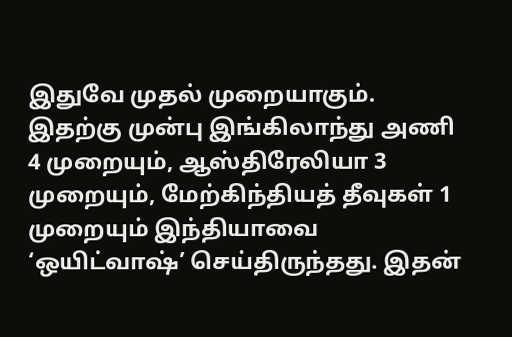இதுவே முதல் முறையாகும். இதற்கு முன்பு இங்கிலாந்து அணி 4 முறையும், ஆஸ்திரேலியா 3 முறையும், மேற்கிந்தியத் தீவுகள் 1 முறையும் இந்தியாவை ‘ஒயிட்வாஷ்’ செய்திருந்தது. இதன்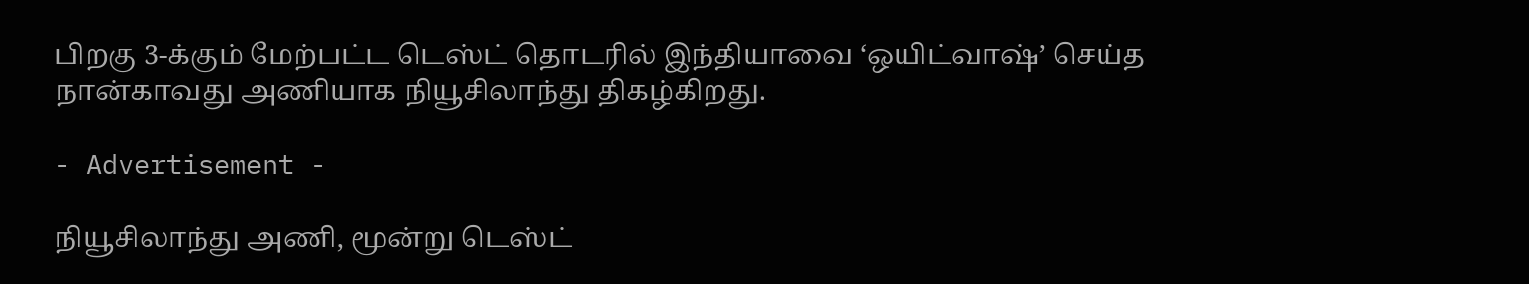பிறகு 3-க்கும் மேற்பட்ட டெஸ்ட் தொடரில் இந்தியாவை ‘ஒயிட்வாஷ்’ செய்த நான்காவது அணியாக நியூசிலாந்து திகழ்கிறது.

- Advertisement -

நியூசிலாந்து அணி, மூன்று டெஸ்ட்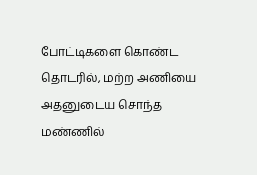போட்டிகளை கொண்ட தொடரில், மற்ற அணியை அதனுடைய சொந்த மண்ணில்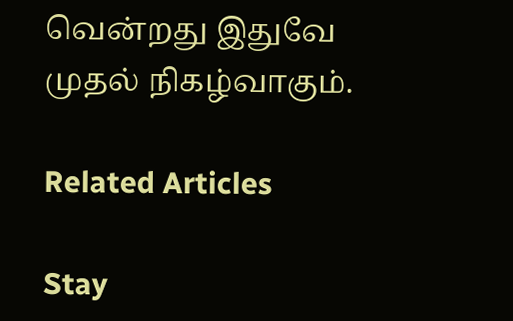வென்றது இதுவே முதல் நிகழ்வாகும்.

Related Articles

Stay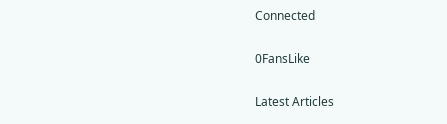Connected

0FansLike

Latest Articles